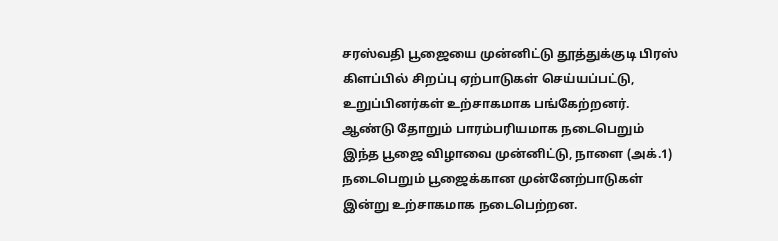சரஸ்வதி பூஜையை முன்னிட்டு தூத்துக்குடி பிரஸ் கிளப்பில் சிறப்பு ஏற்பாடுகள் செய்யப்பட்டு, உறுப்பினர்கள் உற்சாகமாக பங்கேற்றனர். ஆண்டு தோறும் பாரம்பரியமாக நடைபெறும் இந்த பூஜை விழாவை முன்னிட்டு, நாளை (அக்.1) நடைபெறும் பூஜைக்கான முன்னேற்பாடுகள் இன்று உற்சாகமாக நடைபெற்றன.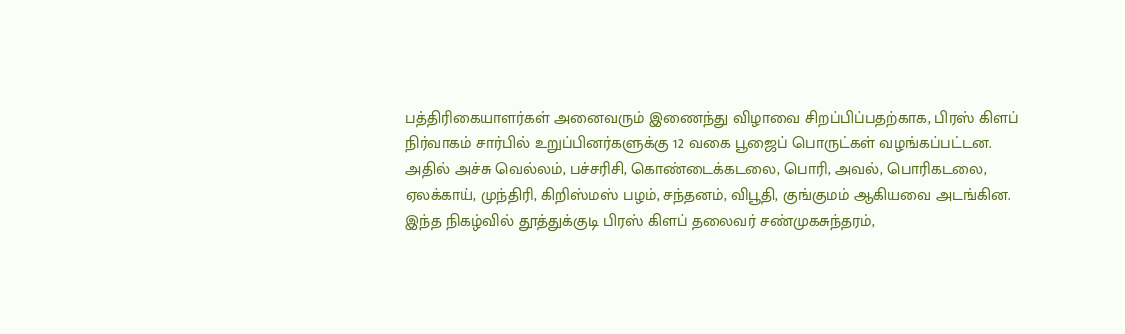பத்திரிகையாளர்கள் அனைவரும் இணைந்து விழாவை சிறப்பிப்பதற்காக, பிரஸ் கிளப் நிர்வாகம் சார்பில் உறுப்பினர்களுக்கு 12 வகை பூஜைப் பொருட்கள் வழங்கப்பட்டன. அதில் அச்சு வெல்லம், பச்சரிசி, கொண்டைக்கடலை, பொரி, அவல், பொரிகடலை, ஏலக்காய், முந்திரி, கிறிஸ்மஸ் பழம், சந்தனம், விபூதி, குங்குமம் ஆகியவை அடங்கின.
இந்த நிகழ்வில் தூத்துக்குடி பிரஸ் கிளப் தலைவர் சண்முகசுந்தரம்,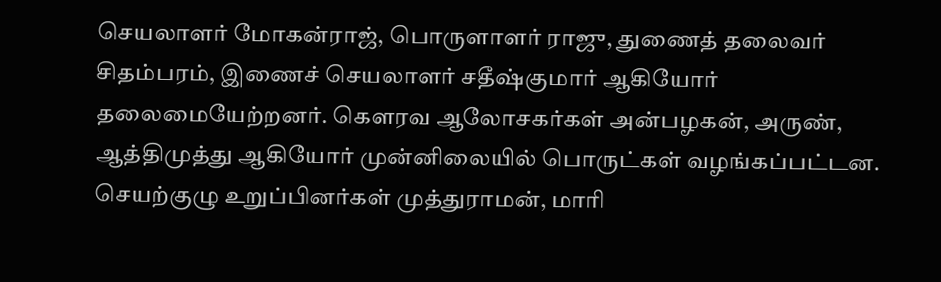செயலாளர் மோகன்ராஜ், பொருளாளர் ராஜு, துணைத் தலைவர் சிதம்பரம், இணைச் செயலாளர் சதீஷ்குமார் ஆகியோர் தலைமையேற்றனர். கௌரவ ஆலோசகர்கள் அன்பழகன், அருண், ஆத்திமுத்து ஆகியோர் முன்னிலையில் பொருட்கள் வழங்கப்பட்டன.
செயற்குழு உறுப்பினர்கள் முத்துராமன், மாரி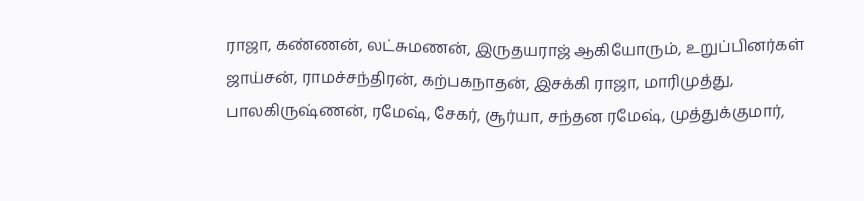ராஜா, கண்ணன், லட்சுமணன், இருதயராஜ் ஆகியோரும், உறுப்பினர்கள் ஜாய்சன், ராமச்சந்திரன், கற்பகநாதன், இசக்கி ராஜா, மாரிமுத்து, பாலகிருஷ்ணன், ரமேஷ், சேகர், சூர்யா, சந்தன ரமேஷ், முத்துக்குமார்,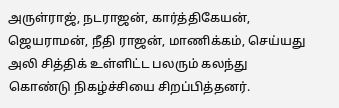அருள்ராஜ், நடராஜன், கார்த்திகேயன், ஜெயராமன், நீதி ராஜன், மாணிக்கம், செய்யது அலி சித்திக் உள்ளிட்ட பலரும் கலந்து கொண்டு நிகழ்ச்சியை சிறப்பித்தனர்.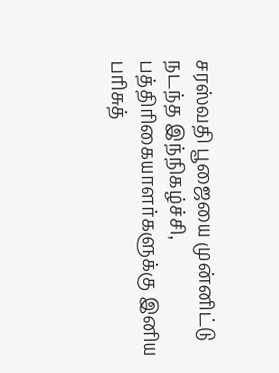சரஸ்வதி பூஜையை முன்னிட்டு நடந்த இந்நிகழ்ச்சி, பத்திரிகையாளர்களுக்கு இனிய பரிசுத்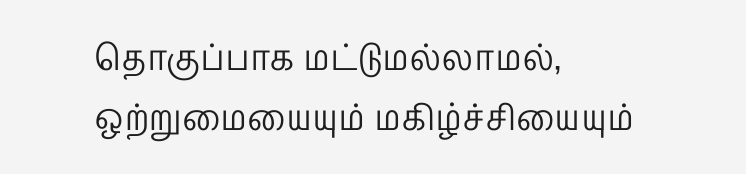தொகுப்பாக மட்டுமல்லாமல், ஒற்றுமையையும் மகிழ்ச்சியையும்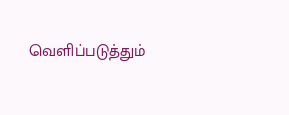வெளிப்படுத்தும்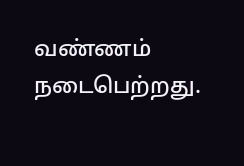வண்ணம் நடைபெற்றது.